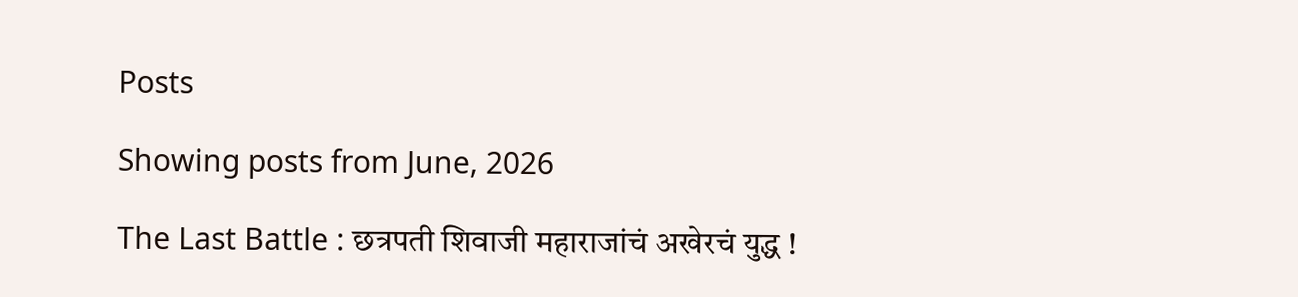Posts

Showing posts from June, 2026

The Last Battle : छत्रपती शिवाजी महाराजांचं अखेरचं युद्ध !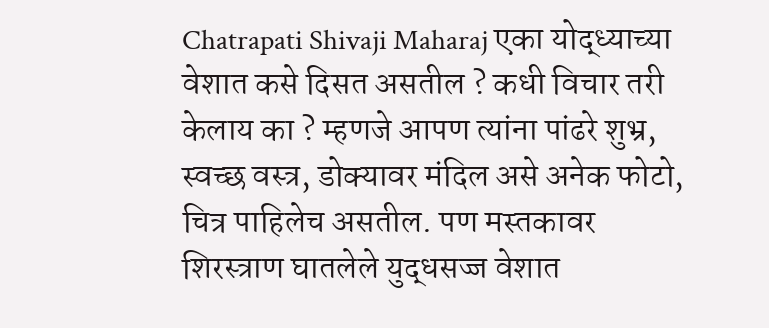Chatrapati Shivaji Maharaj एका योद्ध्याच्या वेशात कसे दिसत असतील ? कधी विचार तरी केलाय का ? म्हणजे आपण त्यांना पांढरे शुभ्र, स्वच्छ वस्त्र, डोक्यावर मंदिल असे अनेक फोटो, चित्र पाहिलेच असतील. पण मस्तकावर शिरस्त्राण घातलेले युद्धसज्ज वेशात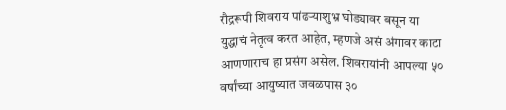रौद्ररूपी शिवराय पांढऱ्याशुभ्र घोड्यावर बसून या युद्धाचं नेतृत्व करत आहेत, म्हणजे असं अंगावर काटा आणणाराच हा प्रसंग असेल. शिवरायांनी आपल्या ५० वर्षांच्या आयुष्यात जवळपास ३०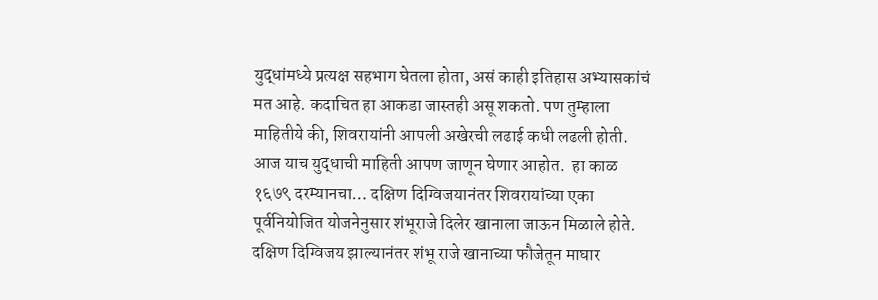युद्धांमध्ये प्रत्यक्ष सहभाग घेतला होता, असं काही इतिहास अभ्यासकांचं मत आहे. कदाचित हा आकडा जास्तही असू शकतो. पण तुम्हाला माहितीये की, शिवरायांनी आपली अखेरची लढाई कधी लढली होती. आज याच युद्धाची माहिती आपण जाणून घेणार आहोत.  हा काळ १६७९ दरम्यानचा… दक्षिण दिग्विजयानंतर शिवरायांच्या एका पूर्वनियोजित योजनेनुसार शंभूराजे दिलेर खानाला जाऊन मिळाले होते. दक्षिण दिग्विजय झाल्यानंतर शंभू राजे खानाच्या फौजेतून माघार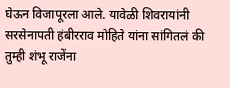घेऊन विजापूरला आले. यावेळी शिवरायांनी सरसेनापती हंबीरराव मोहिते यांना सांगितलं की तुम्ही शंभू राजेंना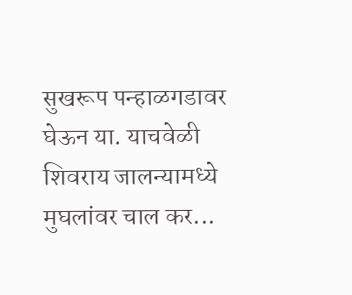सुखरूप पन्हाळगडावर घेऊन या. याचवेळी शिवराय जालन्यामध्ये मुघलांवर चाल कर...